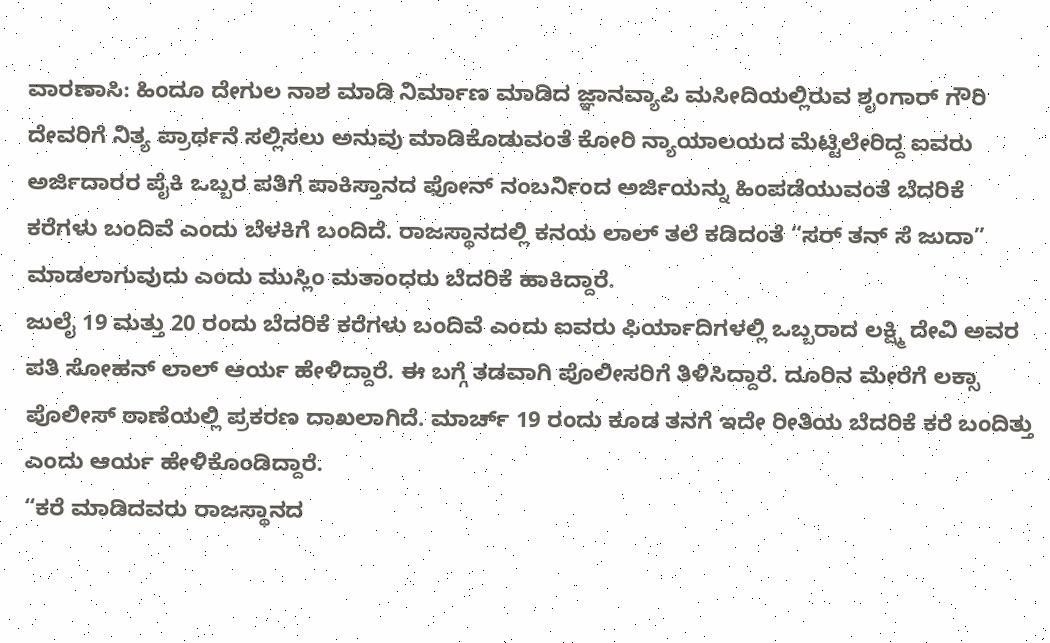ವಾರಣಾಸಿ: ಹಿಂದೂ ದೇಗುಲ ನಾಶ ಮಾಡಿ ನಿರ್ಮಾಣ ಮಾಡಿದ ಜ್ಞಾನವ್ಯಾಪಿ ಮಸೀದಿಯಲ್ಲಿರುವ ಶೃಂಗಾರ್ ಗೌರಿ ದೇವರಿಗೆ ನಿತ್ಯ ಪ್ರಾರ್ಥನೆ ಸಲ್ಲಿಸಲು ಅನುವು ಮಾಡಿಕೊಡುವಂತೆ ಕೋರಿ ನ್ಯಾಯಾಲಯದ ಮೆಟ್ಟಿಲೇರಿದ್ದ ಐವರು ಅರ್ಜಿದಾರರ ಪೈಕಿ ಒಬ್ಬರ ಪತಿಗೆ ಪಾಕಿಸ್ತಾನದ ಫೋನ್ ನಂಬರ್ನಿಂದ ಅರ್ಜಿಯನ್ನು ಹಿಂಪಡೆಯುವಂತೆ ಬೆದರಿಕೆ ಕರೆಗಳು ಬಂದಿವೆ ಎಂದು ಬೆಳಕಿಗೆ ಬಂದಿದೆ. ರಾಜಸ್ಥಾನದಲ್ಲಿ ಕನಯ ಲಾಲ್ ತಲೆ ಕಡಿದಂತೆ “ಸರ್ ತನ್ ಸೆ ಜುದಾ” ಮಾಡಲಾಗುವುದು ಎಂದು ಮುಸ್ಲಿಂ ಮತಾಂಧರು ಬೆದರಿಕೆ ಹಾಕಿದ್ದಾರೆ.
ಜುಲೈ 19 ಮತ್ತು 20 ರಂದು ಬೆದರಿಕೆ ಕರೆಗಳು ಬಂದಿವೆ ಎಂದು ಐವರು ಫಿರ್ಯಾದಿಗಳಲ್ಲಿ ಒಬ್ಬರಾದ ಲಕ್ಷ್ಮಿ ದೇವಿ ಅವರ ಪತಿ ಸೋಹನ್ ಲಾಲ್ ಆರ್ಯ ಹೇಳಿದ್ದಾರೆ. ಈ ಬಗ್ಗೆ ತಡವಾಗಿ ಪೊಲೀಸರಿಗೆ ತಿಳಿಸಿದ್ದಾರೆ. ದೂರಿನ ಮೇರೆಗೆ ಲಕ್ಸಾ ಪೊಲೀಸ್ ಠಾಣೆಯಲ್ಲಿ ಪ್ರಕರಣ ದಾಖಲಾಗಿದೆ. ಮಾರ್ಚ್ 19 ರಂದು ಕೂಡ ತನಗೆ ಇದೇ ರೀತಿಯ ಬೆದರಿಕೆ ಕರೆ ಬಂದಿತ್ತು ಎಂದು ಆರ್ಯ ಹೇಳಿಕೊಂಡಿದ್ದಾರೆ.
“ಕರೆ ಮಾಡಿದವರು ರಾಜಸ್ಥಾನದ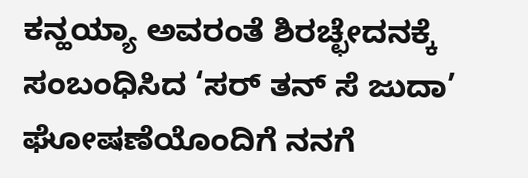ಕನ್ಹಯ್ಯಾ ಅವರಂತೆ ಶಿರಚ್ಛೇದನಕ್ಕೆ ಸಂಬಂಧಿಸಿದ ‘ಸರ್ ತನ್ ಸೆ ಜುದಾ’ ಘೋಷಣೆಯೊಂದಿಗೆ ನನಗೆ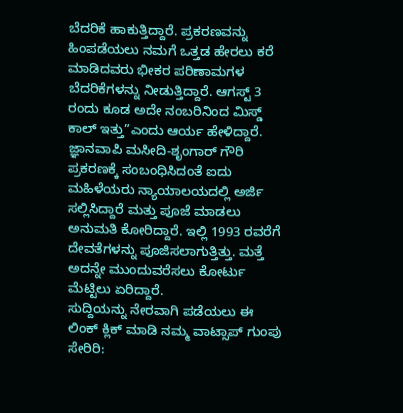ಬೆದರಿಕೆ ಹಾಕುತ್ತಿದ್ದಾರೆ. ಪ್ರಕರಣವನ್ನು ಹಿಂಪಡೆಯಲು ನಮಗೆ ಒತ್ತಡ ಹೇರಲು ಕರೆ ಮಾಡಿದವರು ಭೀಕರ ಪರಿಣಾಮಗಳ ಬೆದರಿಕೆಗಳನ್ನು ನೀಡುತ್ತಿದ್ದಾರೆ. ಆಗಸ್ಟ್ 3 ರಂದು ಕೂಡ ಅದೇ ನಂಬರಿನಿಂದ ಮಿಸ್ಡ್ ಕಾಲ್ ಇತ್ತು”ಎಂದು ಆರ್ಯ ಹೇಳಿದ್ದಾರೆ.
ಜ್ಞಾನವಾಪಿ ಮಸೀದಿ-ಶೃಂಗಾರ್ ಗೌರಿ ಪ್ರಕರಣಕ್ಕೆ ಸಂಬಂಧಿಸಿದಂತೆ ಐದು ಮಹಿಳೆಯರು ನ್ಯಾಯಾಲಯದಲ್ಲಿ ಅರ್ಜಿ ಸಲ್ಲಿಸಿದ್ದಾರೆ ಮತ್ತು ಪೂಜೆ ಮಾಡಲು ಅನುಮತಿ ಕೋರಿದ್ದಾರೆ. ಇಲ್ಲಿ 1993 ರವರೆಗೆ ದೇವತೆಗಳನ್ನು ಪೂಜಿಸಲಾಗುತ್ತಿತ್ತು. ಮತ್ತೆ ಅದನ್ನೇ ಮುಂದುವರೆಸಲು ಕೋರ್ಟು ಮೆಟ್ಟಿಲು ಏರಿದ್ದಾರೆ.
ಸುದ್ದಿಯನ್ನು ನೇರವಾಗಿ ಪಡೆಯಲು ಈ ಲಿಂಕ್ ಕ್ಲಿಕ್ ಮಾಡಿ ನಮ್ಮ ವಾಟ್ಸಾಪ್ ಗುಂಪು ಸೇರಿರಿ: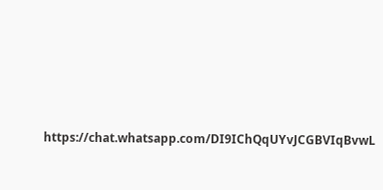https://chat.whatsapp.com/DI9IChQqUYvJCGBVIqBvwL